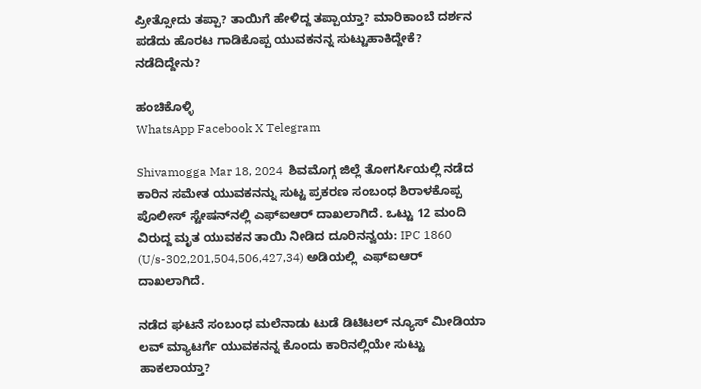ಪ್ರೀತ್ಸೋದು ತಪ್ಪಾ? ತಾಯಿಗೆ ಹೇಳಿದ್ದ ತಪ್ಪಾಯ್ತಾ? ಮಾರಿಕಾಂಬೆ ದರ್ಶನ ಪಡೆದು ಹೊರಟ ಗಾಡಿಕೊಪ್ಪ ಯುವಕನನ್ನ ಸುಟ್ಟುಹಾಕಿದ್ದೇಕೆ? ನಡೆದಿದ್ದೇನು?

ಹಂಚಿಕೊಳ್ಳಿ
WhatsApp Facebook X Telegram

Shivamogga Mar 18, 2024  ಶಿವಮೊಗ್ಗ ಜಿಲ್ಲೆ ತೋಗರ್ಸಿಯಲ್ಲಿ ನಡೆದ ಕಾರಿನ ಸಮೇತ ಯುವಕನನ್ನು ಸುಟ್ಟ ಪ್ರಕರಣ ಸಂಬಂಧ ಶಿರಾಳಕೊಪ್ಪ ಪೊಲೀಸ್‌ ಸ್ಟೇಷನ್‌ನಲ್ಲಿ ಎಫ್‌ಐಆರ್‌ ದಾಖಲಾಗಿದೆ. ಒಟ್ಟು 12 ಮಂದಿ ವಿರುದ್ದ ಮೃತ ಯುವಕನ ತಾಯಿ ನೀಡಿದ ದೂರಿನನ್ವಯ: IPC 1860 (U/s-302,201,504,506,427,34) ಅಡಿಯಲ್ಲಿ  ಎಫ್‌ಐಆರ್‌ ದಾಖಲಾಗಿದೆ.

ನಡೆದ ಘಟನೆ ಸಂಬಂಧ ಮಲೆನಾಡು ಟುಡೆ ಡಿಟಿಟಲ್‌ ನ್ಯೂಸ್‌ ಮೀಡಿಯಾ   ಲವ್ ಮ್ಯಾಟರ್ಗೆ ಯುವಕನನ್ನ ಕೊಂದು ಕಾರಿನಲ್ಲಿಯೇ ಸುಟ್ಟು ಹಾಕಲಾಯ್ತಾ?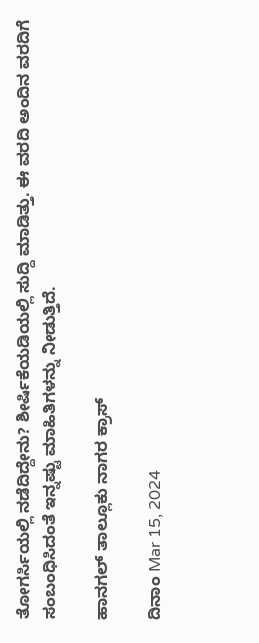ತೋಗರ್ಸಿಯಲ್ಲಿ ನಡೆದಿದ್ದೇನು? ಶೀರ್ಷಿಕೆಯಡಿಯಲ್ಲಿ ಸುದ್ದಿ ಮಾಡಿತ್ತು. ಈ ವರದಿ ಅಂದಿನ ವರದಿಗೆ ಸಂಬಂಧಿಸಿದಂತೆ ಇನ್ನಷ್ಟು ಮಾಹಿತಿಗಳನ್ನು ನೀಡುತ್ತಿದೆ.

ಹಾನಗಲ್‌ ತಾಲ್ಲೂಕು ನಾಗರ ಕ್ರಾಸ್‌

ದಿನಾಂ Mar 15, 2024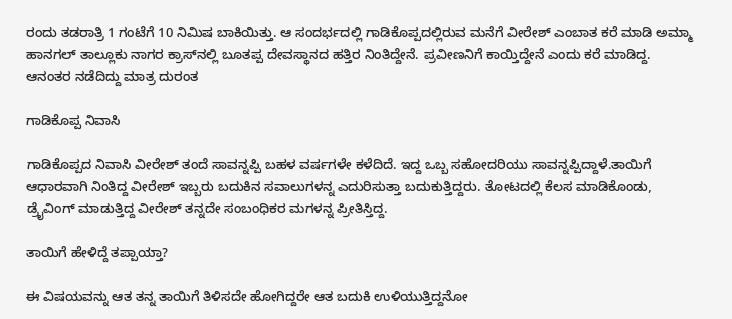ರಂದು ತಡರಾತ್ರಿ 1 ಗಂಟೆಗೆ 10 ನಿಮಿಷ ಬಾಕಿಯಿತ್ತು. ಆ ಸಂದರ್ಭದಲ್ಲಿ ಗಾಡಿಕೊಪ್ಪದಲ್ಲಿರುವ ಮನೆಗೆ ವೀರೇಶ್‌ ಎಂಬಾತ ಕರೆ ಮಾಡಿ ಅಮ್ಮಾ ಹಾನಗಲ್‌ ತಾಲ್ಲೂಕು ನಾಗರ ಕ್ರಾಸ್‌ನಲ್ಲಿ ಬೂತಪ್ಪ ದೇವಸ್ಥಾನದ ಹತ್ತಿರ ನಿಂತಿದ್ದೇನೆ. ಪ್ರವೀಣನಿಗೆ ಕಾಯ್ತಿದ್ದೇನೆ ಎಂದು ಕರೆ ಮಾಡಿದ್ದ. ಆನಂತರ ನಡೆದಿದ್ದು ಮಾತ್ರ ದುರಂತ

ಗಾಡಿಕೊಪ್ಪ ನಿವಾಸಿ

ಗಾಡಿಕೊಪ್ಪದ ನಿವಾಸಿ ವೀರೇಶ್‌ ತಂದೆ ಸಾವನ್ನಪ್ಪಿ ಬಹಳ ವರ್ಷಗಳೇ ಕಳೆದಿದೆ. ಇದ್ದ ಒಬ್ಬ ಸಹೋದರಿಯು ಸಾವನ್ನಪ್ಪಿದ್ದಾಳೆ.ತಾಯಿಗೆ ಆಧಾರವಾಗಿ ನಿಂತಿದ್ದ ವೀರೇಶ್‌ ಇಬ್ಬರು ಬದುಕಿನ ಸವಾಲುಗಳನ್ನ ಎದುರಿಸುತ್ತಾ ಬದುಕುತ್ತಿದ್ದರು. ತೋಟದಲ್ಲಿ ಕೆಲಸ ಮಾಡಿಕೊಂಡು, ಡ್ರೈವಿಂಗ್‌ ಮಾಡುತ್ತಿದ್ದ ವೀರೇಶ್‌ ತನ್ನದೇ ಸಂಬಂಧಿಕರ ಮಗಳನ್ನ ಪ್ರೀತಿಸ್ತಿದ್ದ.

ತಾಯಿಗೆ ಹೇಳಿದ್ದೆ ತಪ್ಪಾಯ್ತಾ?

ಈ ವಿಷಯವನ್ನು ಆತ ತನ್ನ ತಾಯಿಗೆ ತಿಳಿಸದೇ ಹೋಗಿದ್ದರೇ ಆತ ಬದುಕಿ ಉಳಿಯುತ್ತಿದ್ದನೋ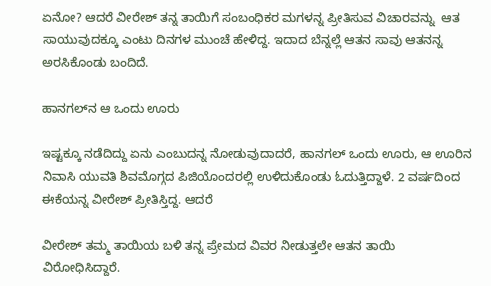ಏನೋ? ಆದರೆ ವೀರೇಶ್‌ ತನ್ನ ತಾಯಿಗೆ ಸಂಬಂಧಿಕರ ಮಗಳನ್ನ ಪ್ರೀತಿಸುವ ವಿಚಾರವನ್ನು  ಆತ ಸಾಯುವುದಕ್ಕೂ ಎಂಟು ದಿನಗಳ ಮುಂಚೆ ಹೇಳಿದ್ದ. ಇದಾದ ಬೆನ್ನಲ್ಲೆ ಆತನ ಸಾವು ಆತನನ್ನ ಅರಸಿಕೊಂಡು ಬಂದಿದೆ.

ಹಾನಗಲ್‌ನ ಆ ಒಂದು ಊರು

ಇಷ್ಟಕ್ಕೂ ನಡೆದಿದ್ದು ಏನು ಎಂಬುದನ್ನ ನೋಡುವುದಾದರೆ, ಹಾನಗಲ್‌ ಒಂದು ಊರು, ಆ ಊರಿನ ನಿವಾಸಿ ಯುವತಿ ಶಿವಮೊಗ್ಗದ ಪಿಜಿಯೊಂದರಲ್ಲಿ ಉಳಿದುಕೊಂಡು ಓದುತ್ತಿದ್ದಾಳೆ. 2 ವರ್ಷದಿಂದ ಈಕೆಯನ್ನ ವೀರೇಶ್‌ ಪ್ರೀತಿಸ್ತಿದ್ದ. ಆದರೆ

ವೀರೇಶ್‌ ತಮ್ಮ ತಾಯಿಯ ಬಳಿ ತನ್ನ ಪ್ರೇಮದ ವಿವರ ನೀಡುತ್ತಲೇ ಆತನ ತಾಯಿ ವಿರೋಧಿಸಿದ್ದಾರೆ.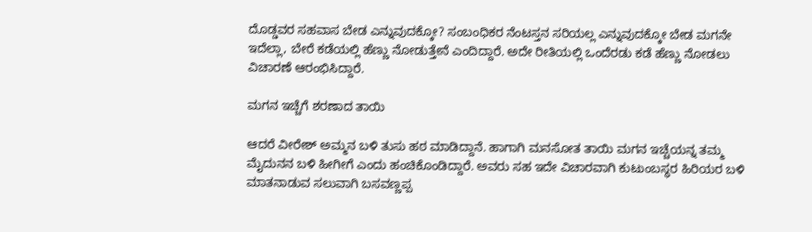ದೊಡ್ಡವರ ಸಹವಾಸ ಬೇಡ ಎನ್ನುವುದಕ್ಕೋ? ಸಂಬಂಧಿಕರ ನೆಂಟಸ್ತನ ಸರಿಯಲ್ಲ ಎನ್ನುವುದಕ್ಕೋ ಬೇಡ ಮಗನೇ ಇದೆಲ್ಲಾ, ಬೇರೆ ಕಡೆಯಲ್ಲಿ ಹೆಣ್ಣು ನೋಡುತ್ತೇನೆ ಎಂದಿದ್ದಾರೆ. ಅದೇ ರೀತಿಯಲ್ಲಿ ಒಂದೆರಡು ಕಡೆ ಹೆಣ್ಣು ನೋಡಲು ವಿಚಾರಣೆ ಆರಂಭಿಸಿದ್ದಾರೆ.

ಮಗನ ಇಚ್ಚೆಗೆ ಶರಣಾದ ತಾಯಿ

ಆದರೆ ವೀರೇಶ್‌ ಅಮ್ಮನ ಬಳಿ ತುಸು ಹಠ ಮಾಡಿದ್ದಾನೆ. ಹಾಗಾಗಿ ಮನಸೋತ ತಾಯಿ ಮಗನ ಇಚ್ಚೆಯನ್ನ ತಮ್ಮ ಮೈದುನನ ಬಳಿ ಹೀಗೀಗೆ ಎಂದು ಹಂಚಿಕೊಂಡಿದ್ದಾರೆ. ಅವರು ಸಹ ಇದೇ ವಿಚಾರವಾಗಿ ಕುಟುಂಬಸ್ಥರ ಹಿರಿಯರ ಬಳಿ ಮಾತನಾಡುವ ಸಲುವಾಗಿ ಬಸವಣ್ಣಪ್ಪ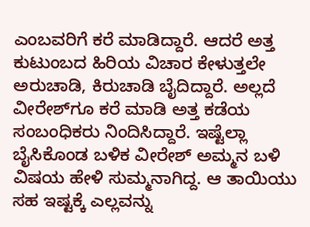ಎಂಬವರಿಗೆ ಕರೆ ಮಾಡಿದ್ದಾರೆ. ಆದರೆ ಅತ್ತ ಕುಟುಂಬದ ಹಿರಿಯ ವಿಚಾರ ಕೇಳುತ್ತಲೇ ಅರುಚಾಡಿ, ಕಿರುಚಾಡಿ ಬೈದಿದ್ದಾರೆ. ಅಲ್ಲದೆ ವೀರೇಶ್‌ಗೂ ಕರೆ ಮಾಡಿ ಅತ್ತ ಕಡೆಯ ಸಂಬಂಧಿಕರು ನಿಂದಿಸಿದ್ದಾರೆ. ಇಷ್ಟೆಲ್ಲಾ ಬೈಸಿಕೊಂಡ ಬಳಿಕ ವೀರೇಶ್‌ ಅಮ್ಮನ ಬಳಿ ವಿಷಯ ಹೇಳಿ ಸುಮ್ಮನಾಗಿದ್ದ. ಆ ತಾಯಿಯು ಸಹ ಇಷ್ಟಕ್ಕೆ ಎಲ್ಲವನ್ನು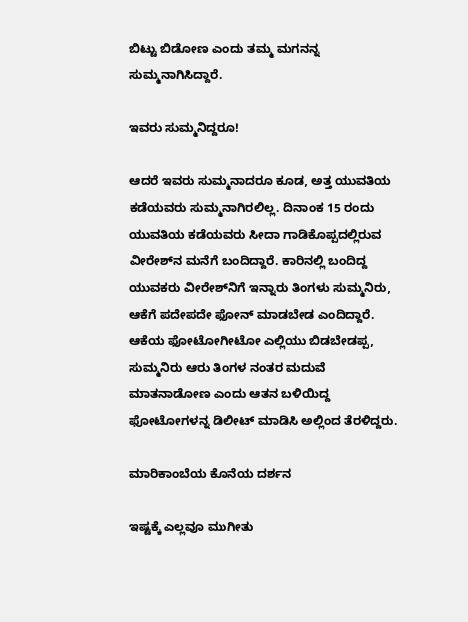ಬಿಟ್ಟು ಬಿಡೋಣ ಎಂದು ತಮ್ಮ ಮಗನನ್ನ ಸುಮ್ಮನಾಗಿಸಿದ್ದಾರೆ.

ಇವರು ಸುಮ್ಮನಿದ್ದರೂ!

ಆದರೆ ಇವರು ಸುಮ್ಮನಾದರೂ ಕೂಡ, ಅತ್ತ ಯುವತಿಯ ಕಡೆಯವರು ಸುಮ್ಮನಾಗಿರಲಿಲ್ಲ. ದಿನಾಂಕ 15 ರಂದು ಯುವತಿಯ ಕಡೆಯವರು ಸೀದಾ ಗಾಡಿಕೊಪ್ಪದಲ್ಲಿರುವ ವೀರೇಶ್‌ನ ಮನೆಗೆ ಬಂದಿದ್ದಾರೆ. ಕಾರಿನಲ್ಲಿ ಬಂದಿದ್ದ ಯುವಕರು ವೀರೇಶ್‌ನಿಗೆ ಇನ್ನಾರು ತಿಂಗಳು ಸುಮ್ಮನಿರು, ಆಕೆಗೆ ಪದೇಪದೇ ಫೋನ್‌ ಮಾಡಬೇಡ ಎಂದಿದ್ದಾರೆ. ಆಕೆಯ ಫೋಟೋಗೀಟೋ ಎಲ್ಲಿಯು ಬಿಡಬೇಡಪ್ಪ, ಸುಮ್ಮನಿರು ಆರು ತಿಂಗಳ ನಂತರ ಮದುವೆ ಮಾತನಾಡೋಣ ಎಂದು ಆತನ ಬಳಿಯಿದ್ದ ಫೋಟೋಗಳನ್ನ ಡಿಲೀಟ್‌ ಮಾಡಿಸಿ ಅಲ್ಲಿಂದ ತೆರಳಿದ್ದರು.

ಮಾರಿಕಾಂಬೆಯ ಕೊನೆಯ ದರ್ಶನ

ಇಷ್ಟಕ್ಕೆ ಎಲ್ಲವೂ ಮುಗೀತು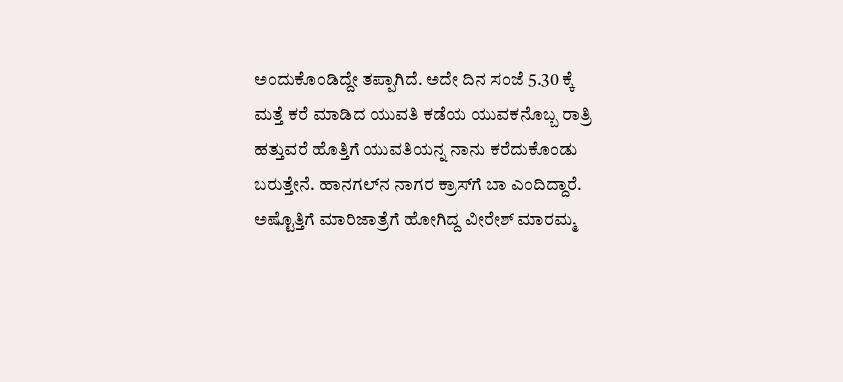ಅಂದುಕೊಂಡಿದ್ದೇ ತಪ್ಪಾಗಿದೆ. ಅದೇ ದಿನ ಸಂಜೆ 5.30 ಕ್ಕೆ ಮತ್ತೆ ಕರೆ ಮಾಡಿದ ಯುವತಿ ಕಡೆಯ ಯುವಕನೊಬ್ಬ ರಾತ್ರಿ ಹತ್ತುವರೆ ಹೊತ್ತಿಗೆ ಯುವತಿಯನ್ನ ನಾನು ಕರೆದುಕೊಂಡು ಬರುತ್ತೇನೆ. ಹಾನಗಲ್‌ನ ನಾಗರ ಕ್ರಾಸ್‌ಗೆ ಬಾ ಎಂದಿದ್ದಾರೆ. ಅಷ್ಟೊತ್ತಿಗೆ ಮಾರಿಜಾತ್ರೆಗೆ ಹೋಗಿದ್ದ ವೀರೇಶ್‌ ಮಾರಮ್ಮ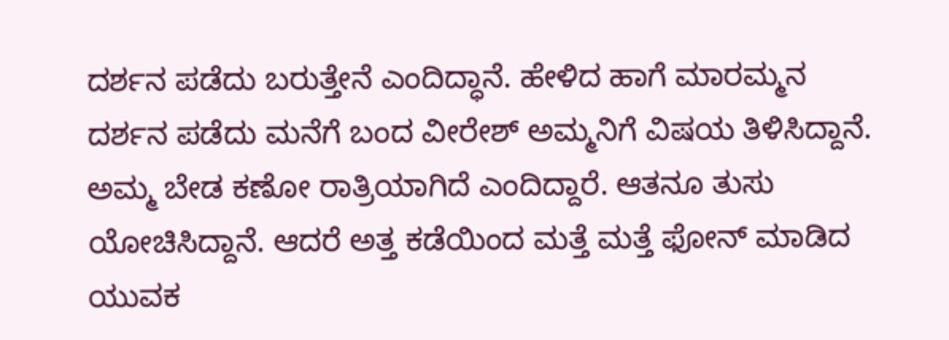ದರ್ಶನ ಪಡೆದು ಬರುತ್ತೇನೆ ಎಂದಿದ್ಧಾನೆ. ಹೇಳಿದ ಹಾಗೆ ಮಾರಮ್ಮನ ದರ್ಶನ ಪಡೆದು ಮನೆಗೆ ಬಂದ ವೀರೇಶ್‌ ಅಮ್ಮನಿಗೆ ವಿಷಯ ತಿಳಿಸಿದ್ದಾನೆ. ಅಮ್ಮ ಬೇಡ ಕಣೋ ರಾತ್ರಿಯಾಗಿದೆ ಎಂದಿದ್ದಾರೆ. ಆತನೂ ತುಸು ಯೋಚಿಸಿದ್ದಾನೆ. ಆದರೆ ಅತ್ತ ಕಡೆಯಿಂದ ಮತ್ತೆ ಮತ್ತೆ ಫೋನ್‌ ಮಾಡಿದ ಯುವಕ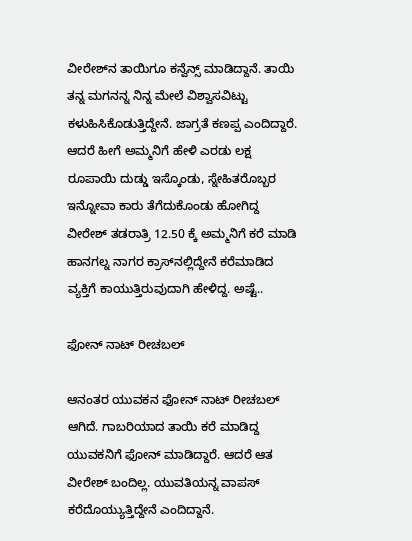ವೀರೇಶ್‌ನ ತಾಯಿಗೂ ಕನ್ವೆನ್ಸ್‌ ಮಾಡಿದ್ದಾನೆ. ತಾಯಿ ತನ್ನ ಮಗನನ್ನ ನಿನ್ನ ಮೇಲೆ ವಿಶ್ವಾಸವಿಟ್ಟು ಕಳುಹಿಸಿಕೊಡುತ್ತಿದ್ದೇನೆ. ಜಾಗ್ರತೆ ಕಣಪ್ಪ ಎಂದಿದ್ದಾರೆ. ಆದರೆ ಹೀಗೆ ಅಮ್ಮನಿಗೆ ಹೇಳಿ ಎರಡು ಲಕ್ಷ ರೂಪಾಯಿ ದುಡ್ಡು ಇಸ್ಕೊಂಡು, ಸ್ನೇಹಿತರೊಬ್ಬರ ಇನ್ನೋವಾ ಕಾರು ತೆಗೆದುಕೊಂಡು ಹೋಗಿದ್ದ ವೀರೇಶ್‌ ತಡರಾತ್ರಿ 12.50 ಕ್ಕೆ ಅಮ್ಮನಿಗೆ ಕರೆ ಮಾಡಿ ಹಾನಗಲ್ನ ನಾಗರ ಕ್ರಾಸ್‌ನಲ್ಲಿದ್ದೇನೆ ಕರೆಮಾಡಿದ ವ್ಯಕ್ತಿಗೆ ಕಾಯುತ್ತಿರುವುದಾಗಿ ಹೇಳಿದ್ದ. ಅಷ್ಟೆ..

ಫೋನ್‌ ನಾಟ್‌ ರೀಚಬಲ್‌

ಆನಂತರ ಯುವಕನ ಫೋನ್‌ ನಾಟ್‌ ರೀಚಬಲ್‌ ಆಗಿದೆ. ಗಾಬರಿಯಾದ ತಾಯಿ ಕರೆ ಮಾಡಿದ್ದ ಯುವಕನಿಗೆ ಫೋನ್‌ ಮಾಡಿದ್ದಾರೆ. ಆದರೆ ಆತ ವೀರೇಶ್‌ ಬಂದಿಲ್ಲ. ಯುವತಿಯನ್ನ ವಾಪಸ್‌ ಕರೆದೊಯ್ಯುತ್ತಿದ್ದೇನೆ ಎಂದಿದ್ದಾನೆ.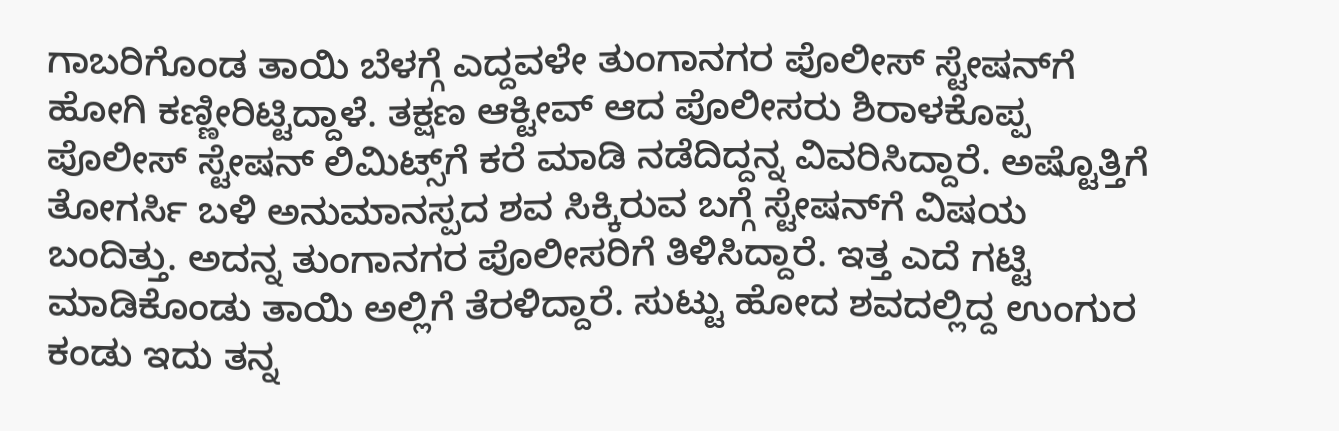ಗಾಬರಿಗೊಂಡ ತಾಯಿ ಬೆಳಗ್ಗೆ ಎದ್ದವಳೇ ತುಂಗಾನಗರ ಪೊಲೀಸ್‌ ಸ್ಟೇಷನ್‌ಗೆ ಹೋಗಿ ಕಣ್ಣೀರಿಟ್ಟಿದ್ದಾಳೆ. ತಕ್ಷಣ ಆಕ್ಟೀವ್‌ ಆದ ಪೊಲೀಸರು ಶಿರಾಳಕೊಪ್ಪ ಪೊಲೀಸ್‌ ಸ್ಟೇಷನ್‌ ಲಿಮಿಟ್ಸ್‌ಗೆ ಕರೆ ಮಾಡಿ ನಡೆದಿದ್ದನ್ನ ವಿವರಿಸಿದ್ದಾರೆ. ಅಷ್ಟೊತ್ತಿಗೆ ತೋಗರ್ಸಿ ಬಳಿ ಅನುಮಾನಸ್ಪದ ಶವ ಸಿಕ್ಕಿರುವ ಬಗ್ಗೆ ಸ್ಟೇಷನ್‌ಗೆ ವಿಷಯ ಬಂದಿತ್ತು. ಅದನ್ನ ತುಂಗಾನಗರ ಪೊಲೀಸರಿಗೆ ತಿಳಿಸಿದ್ದಾರೆ. ಇತ್ತ ಎದೆ ಗಟ್ಟಿ ಮಾಡಿಕೊಂಡು ತಾಯಿ ಅಲ್ಲಿಗೆ ತೆರಳಿದ್ದಾರೆ. ಸುಟ್ಟು ಹೋದ ಶವದಲ್ಲಿದ್ದ ಉಂಗುರ ಕಂಡು ಇದು ತನ್ನ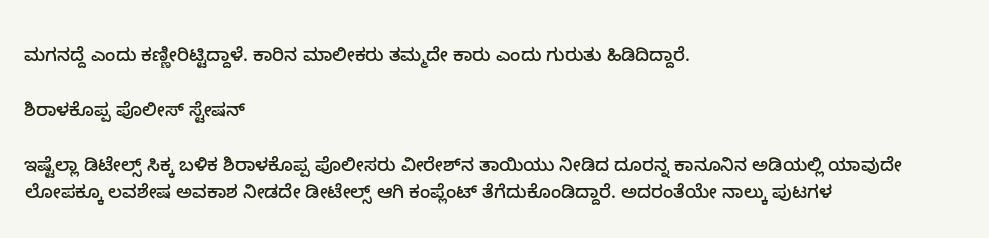ಮಗನದ್ದೆ ಎಂದು ಕಣ್ಣೀರಿಟ್ಟಿದ್ದಾಳೆ. ಕಾರಿನ ಮಾಲೀಕರು ತಮ್ಮದೇ ಕಾರು ಎಂದು ಗುರುತು ಹಿಡಿದಿದ್ದಾರೆ.

ಶಿರಾಳಕೊಪ್ಪ ಪೊಲೀಸ್‌ ಸ್ಟೇಷನ್‌

ಇಷ್ಟೆಲ್ಲಾ ಡಿಟೇಲ್ಸ್‌ ಸಿಕ್ಕ ಬಳಿಕ ಶಿರಾಳಕೊಪ್ಪ ಪೊಲೀಸರು ವೀರೇಶ್‌ನ ತಾಯಿಯು ನೀಡಿದ ದೂರನ್ನ ಕಾನೂನಿನ ಅಡಿಯಲ್ಲಿ ಯಾವುದೇ ಲೋಪಕ್ಕೂ ಲವಶೇಷ ಅವಕಾಶ ನೀಡದೇ ಡೀಟೇಲ್ಸ್‌ ಆಗಿ ಕಂಪ್ಲೆಂಟ್‌ ತೆಗೆದುಕೊಂಡಿದ್ದಾರೆ. ಅದರಂತೆಯೇ ನಾಲ್ಕು ಪುಟಗಳ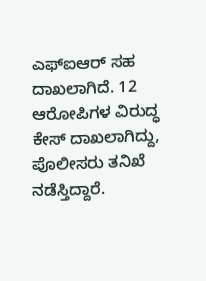ಎಫ್‌ಐಆರ್‌ ಸಹ ದಾಖಲಾಗಿದೆ. 12 ಆರೋಪಿಗಳ ವಿರುದ್ಧ ಕೇಸ್‌ ದಾಖಲಾಗಿದ್ದು, ಪೊಲೀಸರು ತನಿಖೆ ನಡೆಸ್ತಿದ್ದಾರೆ.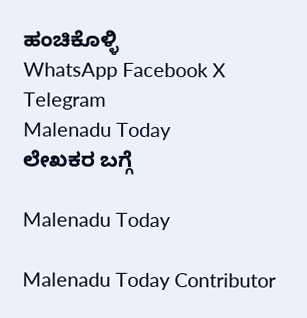ಹಂಚಿಕೊಳ್ಳಿ
WhatsApp Facebook X Telegram
Malenadu Today
ಲೇಖಕರ ಬಗ್ಗೆ

Malenadu Today

Malenadu Today Contributor